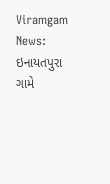Viramgam News: ઇનાયતપુરા ગામે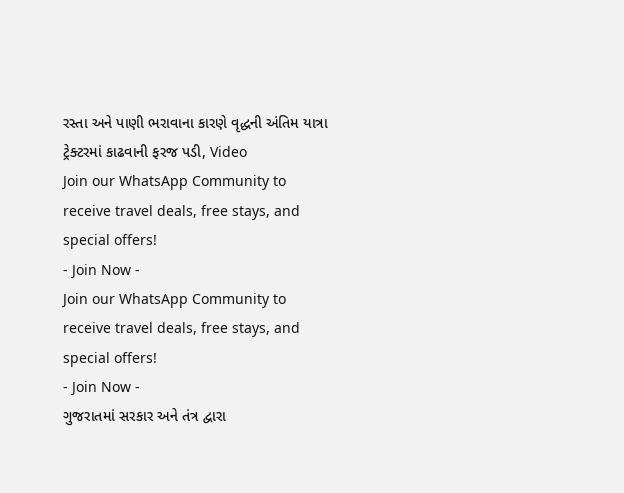રસ્તા અને પાણી ભરાવાના કારણે વૃદ્ધની અંતિમ યાત્રા ટ્રેક્ટરમાં કાઢવાની ફરજ પડી, Video
Join our WhatsApp Community to receive travel deals, free stays, and special offers!
- Join Now -
Join our WhatsApp Community to receive travel deals, free stays, and special offers!
- Join Now -
ગુજરાતમાં સરકાર અને તંત્ર દ્વારા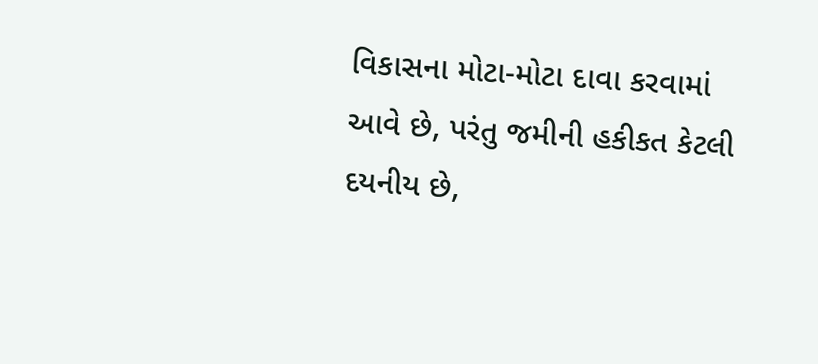વિકાસના મોટા-મોટા દાવા કરવામાં આવે છે, પરંતુ જમીની હકીકત કેટલી દયનીય છે,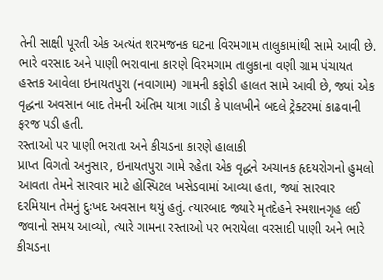તેની સાક્ષી પૂરતી એક અત્યંત શરમજનક ઘટના વિરમગામ તાલુકામાંથી સામે આવી છે. ભારે વરસાદ અને પાણી ભરાવાના કારણે વિરમગામ તાલુકાના વણી ગ્રામ પંચાયત હસ્તક આવેલા ઇનાયતપુરા (નવાગામ) ગામની કફોડી હાલત સામે આવી છે, જ્યાં એક વૃદ્ધના અવસાન બાદ તેમની અંતિમ યાત્રા ગાડી કે પાલખીને બદલે ટ્રેક્ટરમાં કાઢવાની ફરજ પડી હતી.
રસ્તાઓ પર પાણી ભરાતા અને કીચડના કારણે હાલાકી
પ્રાપ્ત વિગતો અનુસાર, ઇનાયતપુરા ગામે રહેતા એક વૃદ્ધને અચાનક હૃદયરોગનો હુમલો આવતા તેમને સારવાર માટે હોસ્પિટલ ખસેડવામાં આવ્યા હતા, જ્યાં સારવાર દરમિયાન તેમનું દુઃખદ અવસાન થયું હતું. ત્યારબાદ જ્યારે મૃતદેહને સ્મશાનગૃહ લઈ જવાનો સમય આવ્યો, ત્યારે ગામના રસ્તાઓ પર ભરાયેલા વરસાદી પાણી અને ભારે કીચડના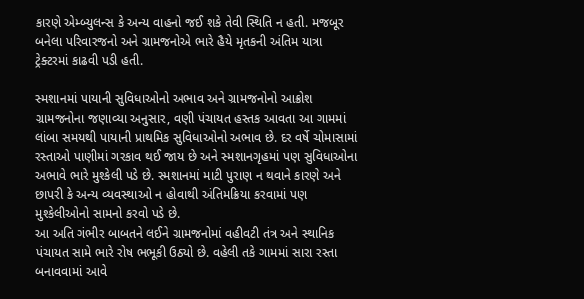કારણે એમ્બ્યુલન્સ કે અન્ય વાહનો જઈ શકે તેવી સ્થિતિ ન હતી. મજબૂર બનેલા પરિવારજનો અને ગ્રામજનોએ ભારે હૈયે મૃતકની અંતિમ યાત્રા ટ્રેક્ટરમાં કાઢવી પડી હતી.

સ્મશાનમાં પાયાની સુવિધાઓનો અભાવ અને ગ્રામજનોનો આક્રોશ
ગ્રામજનોના જણાવ્યા અનુસાર, વણી પંચાયત હસ્તક આવતા આ ગામમાં લાંબા સમયથી પાયાની પ્રાથમિક સુવિધાઓનો અભાવ છે. દર વર્ષે ચોમાસામાં રસ્તાઓ પાણીમાં ગરકાવ થઈ જાય છે અને સ્મશાનગૃહમાં પણ સુવિધાઓના અભાવે ભારે મુશ્કેલી પડે છે. સ્મશાનમાં માટી પુરાણ ન થવાને કારણે અને છાપરી કે અન્ય વ્યવસ્થાઓ ન હોવાથી અંતિમક્રિયા કરવામાં પણ મુશ્કેલીઓનો સામનો કરવો પડે છે.
આ અતિ ગંભીર બાબતને લઈને ગ્રામજનોમાં વહીવટી તંત્ર અને સ્થાનિક પંચાયત સામે ભારે રોષ ભભૂકી ઉઠ્યો છે. વહેલી તકે ગામમાં સારા રસ્તા બનાવવામાં આવે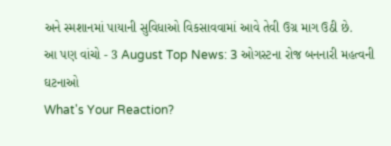અને સ્મશાનમાં પાયાની સુવિધાઓ વિકસાવવામાં આવે તેવી ઉગ્ર માગ ઉઠી છે.
આ પણ વાંચો - 3 August Top News: 3 ઓગસ્ટના રોજ બનનારી મહત્વની ઘટનાઓ
What's Your Reaction?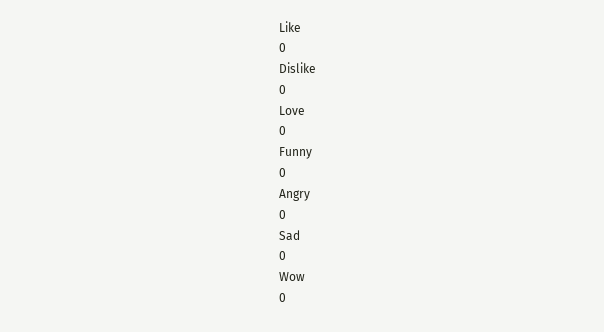Like
0
Dislike
0
Love
0
Funny
0
Angry
0
Sad
0
Wow
0